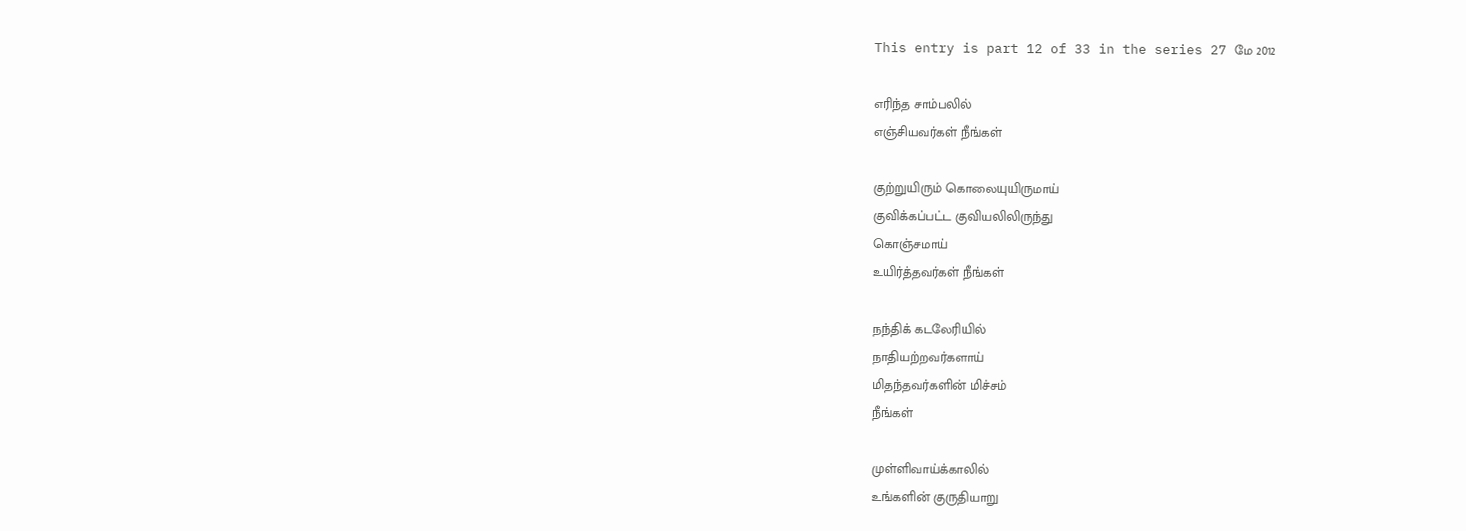This entry is part 12 of 33 in the series 27 மே 2012

எரிந்த சாம்பலில்
எஞ்சியவர்கள் நீங்கள்

குற்றுயிரும் கொலையுயிருமாய்
குவிக்கப்பட்ட குவியலிலிருந்து
கொஞ்சமாய்
உயிர்த்தவர்கள் நீங்கள்

நந்திக் கடலேரியில்
நாதியற்றவர்களாய்
மிதந்தவர்களின் மிச்சம்
நீங்கள்

முள்ளிவாய்க்காலில்
உங்களின் குருதியாறு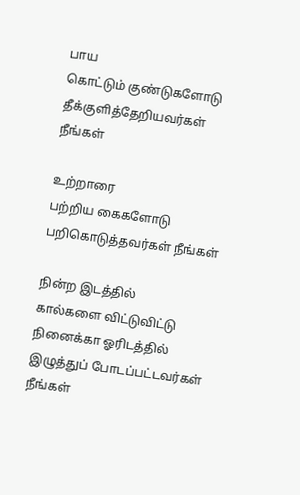பாய
கொட்டும் குண்டுகளோடு
தீக்குளித்தேறியவர்கள்
நீங்கள்

உற்றாரை
பற்றிய கைகளோடு
பறிகொடுத்தவர்கள் நீங்கள்

நின்ற இடத்தில்
கால்களை விட்டுவிட்டு
நினைக்கா ஓரிடத்தில்
இழுத்துப் போடப்பட்டவர்கள் நீங்கள்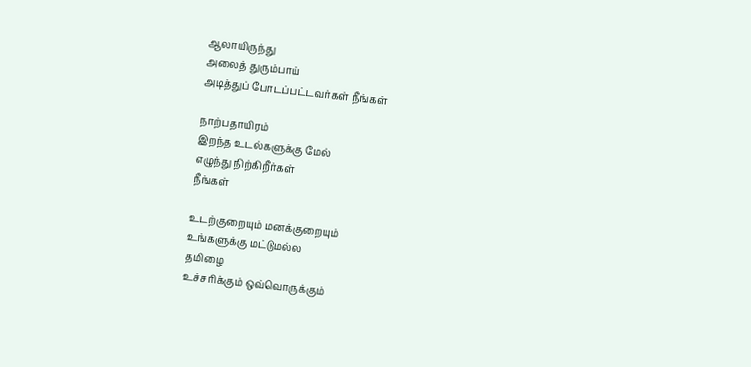ஆலாயிருந்து
அலைத் துரும்பாய்
அடித்துப் போடப்பட்டவர்கள் நீங்கள்

நாற்பதாயிரம்
இறந்த உடல்களுக்கு மேல்
எழுந்து நிற்கிறீர்கள்
நீங்கள்

உடற்குறையும் மனக்குறையும்
உங்களுக்கு மட்டுமல்ல
தமிழை
உச்சரிக்கும் ஒவ்வொருக்கும்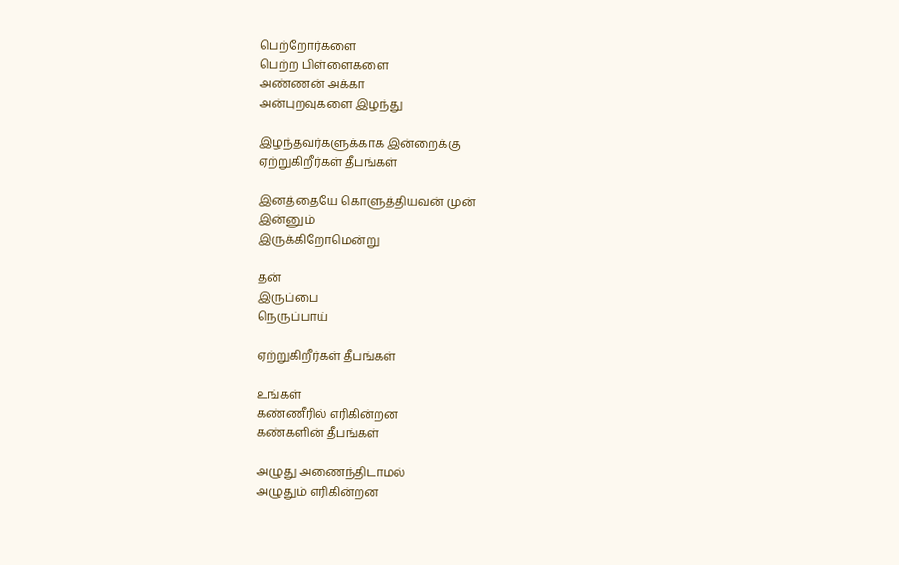பெற்றோர்களை
பெற்ற பிள்ளைகளை
அண்ணன் அக்கா
அன்புறவுகளை இழந்து

இழந்தவர்களுக்காக இன்றைக்கு
ஏற்றுகிறீர்கள் தீபங்கள்

இனத்தையே கொளுத்தியவன் முன்
இன்னும்
இருக்கிறோமென்று

தன்
இருப்பை
நெருப்பாய்

ஏற்றுகிறீர்கள் தீபங்கள்

உங்கள்
கண்ணீரில் எரிகின்றன
கண்களின் தீபங்கள்

அழுது அணைந்திடாமல்
அழுதும் எரிகின்றன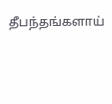தீபந்தங்களாய்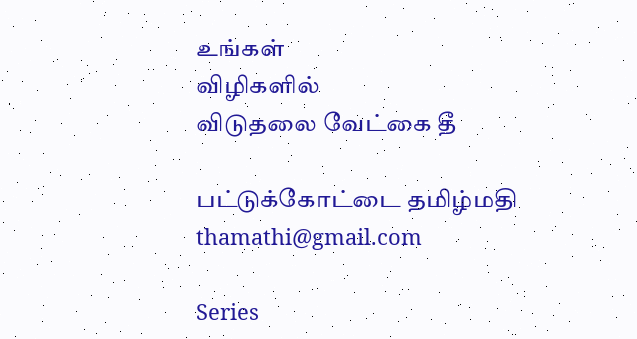உங்கள்
விழிகளில்
விடுதலை வேட்கை தீ

பட்டுக்கோட்டை தமிழ்மதி
thamathi@gmail.com

Series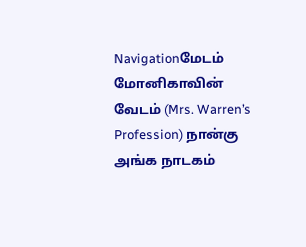Navigationமேடம் மோனிகாவின் வேடம் (Mrs. Warren’s Profession) நான்கு அங்க நாடகம்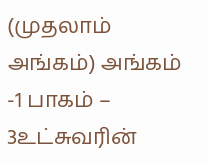(முதலாம் அங்கம்) அங்கம் -1 பாகம் – 3உட்சுவரின்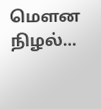மௌன நிழல்…